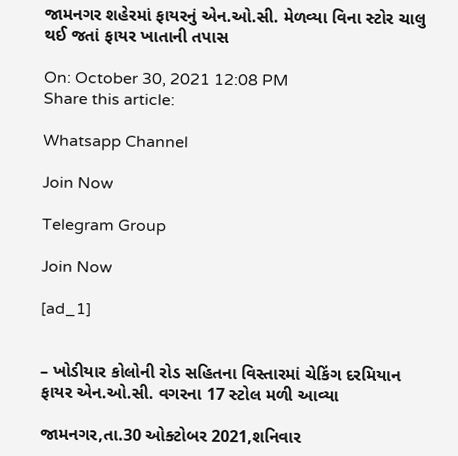જામનગર શહેરમાં ફાયરનું એન.ઓ.સી. મેળવ્યા વિના સ્ટોર ચાલુ થઈ જતાં ફાયર ખાતાની તપાસ

On: October 30, 2021 12:08 PM
Share this article:

Whatsapp Channel

Join Now

Telegram Group

Join Now

[ad_1]


– ખોડીયાર કોલોની રોડ સહિતના વિસ્તારમાં ચેકિંગ દરમિયાન ફાયર એન.ઓ.સી. વગરના 17 સ્ટોલ મળી આવ્યા

જામનગર,તા.30 ઓક્ટોબર 2021,શનિવાર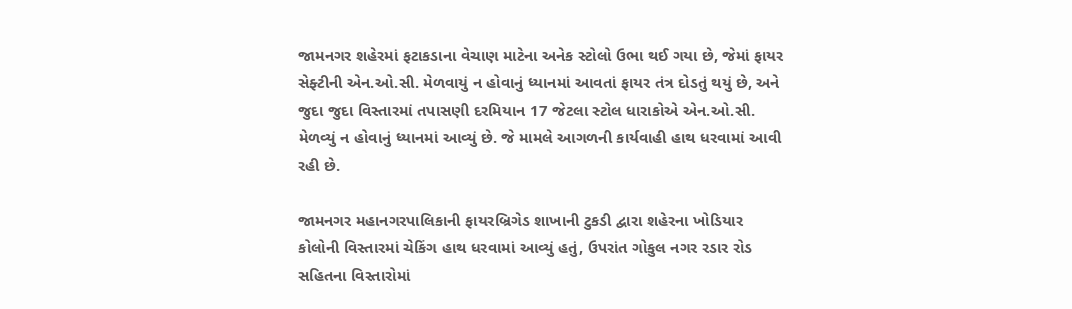જામનગર શહેરમાં ફટાકડાના વેચાણ માટેના અનેક સ્ટોલો ઉભા થઈ ગયા છે, જેમાં ફાયર સેફ્ટીની એન.ઓ.સી. મેળવાયું ન હોવાનું ધ્યાનમાં આવતાં ફાયર તંત્ર દોડતું થયું છે, અને જુદા જુદા વિસ્તારમાં તપાસણી દરમિયાન 17 જેટલા સ્ટોલ ધારાકોએ એન.ઓ.સી. મેળવ્યું ન હોવાનું ધ્યાનમાં આવ્યું છે. જે મામલે આગળની કાર્યવાહી હાથ ધરવામાં આવી રહી છે.

જામનગર મહાનગરપાલિકાની ફાયરબ્રિગેડ શાખાની ટુકડી દ્વારા શહેરના ખોડિયાર કોલોની વિસ્તારમાં ચેકિંગ હાથ ધરવામાં આવ્યું હતું, ઉપરાંત ગોકુલ નગર રડાર રોડ સહિતના વિસ્તારોમાં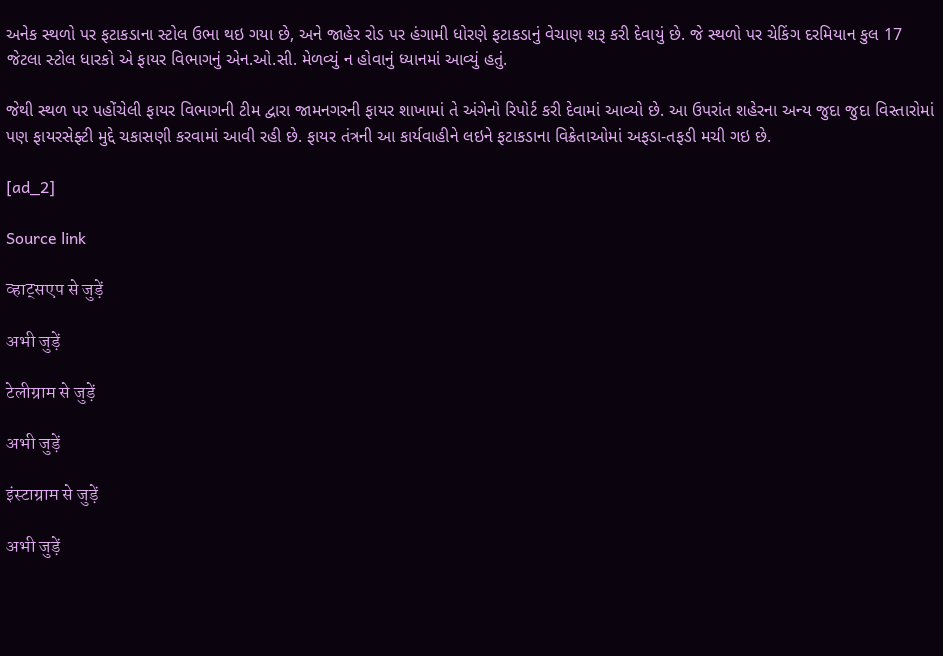અનેક સ્થળો પર ફટાકડાના સ્ટોલ ઉભા થઇ ગયા છે, અને જાહેર રોડ પર હંગામી ધોરણે ફટાકડાનું વેચાણ શરૂ કરી દેવાયું છે. જે સ્થળો પર ચેકિંગ દરમિયાન કુલ 17 જેટલા સ્ટોલ ધારકો એ ફાયર વિભાગનું એન.ઓ.સી. મેળવ્યું ન હોવાનું ધ્યાનમાં આવ્યું હતું.

જેથી સ્થળ પર પહોંચેલી ફાયર વિભાગની ટીમ દ્વારા જામનગરની ફાયર શાખામાં તે અંગેનો રિપોર્ટ કરી દેવામાં આવ્યો છે. આ ઉપરાંત શહેરના અન્ય જુદા જુદા વિસ્તારોમાં પણ ફાયરસેફ્ટી મુદ્દે ચકાસણી કરવામાં આવી રહી છે. ફાયર તંત્રની આ કાર્યવાહીને લઇને ફટાકડાના વિક્રેતાઓમાં અફડા-તફડી મચી ગઇ છે.

[ad_2]

Source link

व्हाट्सएप से जुड़ें

अभी जुड़ें

टेलीग्राम से जुड़ें

अभी जुड़ें

इंस्टाग्राम से जुड़ें

अभी जुड़ें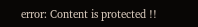error: Content is protected !!